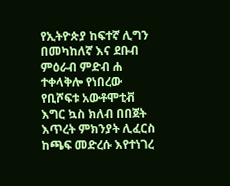የኢትዮጵያ ከፍተኛ ሊግን በመካከለኛ እና ደቡብ ምዕራብ ምድብ ሐ ተቀላቅሎ የነበረው የቢሾፍቱ አውቶሞቲቭ እግር ኳስ ክለብ በበጀት እጥረት ምክንያት ሊፈርስ ከጫፍ መድረሱ እየተነገረ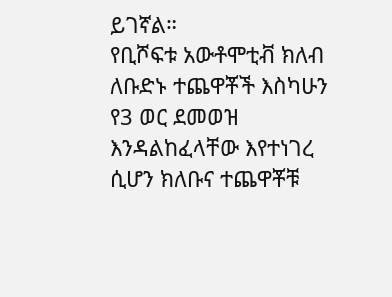ይገኛል።
የቢሾፍቱ አውቶሞቲቭ ክለብ ለቡድኑ ተጨዋቾች እስካሁን
የ3 ወር ደመወዝ እንዳልከፈላቸው እየተነገረ ሲሆን ክለቡና ተጨዋቾቹ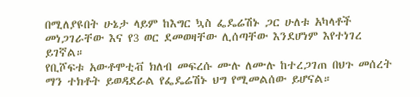በሚለያዩበት ሁኔታ ላይም ከእግር ኳስ ፌዴሬሽኑ ጋር ሁለቱ አካላቶች መነጋገራቸው እና የ3 ወር ደመወዛቸው ሊሰጣቸው እንደሆነም እየተነገረ ይገኛል።
የቢሾፍቱ አውቶሞቲቭ ክለብ መፍረሱ ሙሉ ለሙሉ ከተረጋገጠ በህጉ መሰረት ማን ተክቶት ይወዳደራል የፌዴሬሽኑ ህግ የሚመልሰው ይሆናል።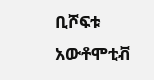ቢሾፍቱ አውቶሞቲቭ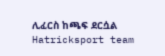ሊፈርስ ከጫፍ ደርሷል
Hatricksport team